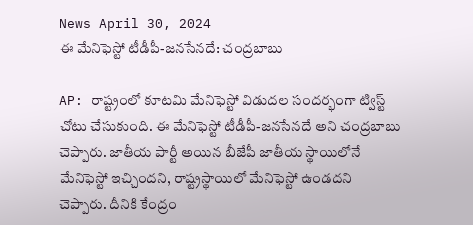News April 30, 2024
ఈ మేనిఫెస్టో టీడీపీ-జనసేనదే: చంద్రబాబు

AP: రాష్ట్రంలో కూటమి మేనిఫెస్టో విడుదల సందర్భంగా ట్విస్ట్ చోటు చేసుకుంది. ఈ మేనిఫెస్టో టీడీపీ-జనసేనదే అని చంద్రబాబు చెప్పారు. జాతీయ పార్టీ అయిన బీజేపీ జాతీయ స్థాయిలోనే మేనిఫెస్టో ఇచ్చిందని, రాష్ట్రస్థాయిలో మేనిఫెస్టో ఉండదని చెప్పారు. దీనికి కేంద్రం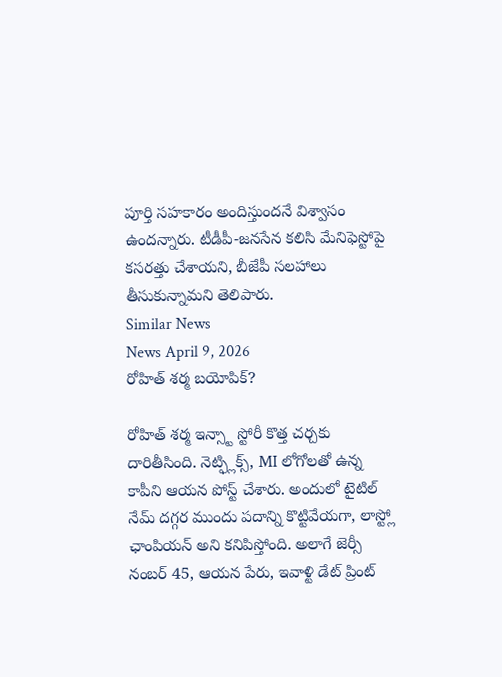పూర్తి సహకారం అందిస్తుందనే విశ్వాసం ఉందన్నారు. టీడీపీ-జనసేన కలిసి మేనిఫెస్టోపై కసరత్తు చేశాయని, బీజేపీ సలహాలు తీసుకున్నామని తెలిపారు.
Similar News
News April 9, 2026
రోహిత్ శర్మ బయోపిక్?

రోహిత్ శర్మ ఇన్స్టా స్టోరీ కొత్త చర్చకు దారితీసింది. నెట్ఫ్లిక్స్, MI లోగోలతో ఉన్న కాపీని ఆయన పోస్ట్ చేశారు. అందులో టైటిల్ నేమ్ దగ్గర ముందు పదాన్ని కొట్టివేయగా, లాస్ట్లో ఛాంపియన్ అని కనిపిస్తోంది. అలాగే జెర్సీ నంబర్ 45, ఆయన పేరు, ఇవాళ్టి డేట్ ప్రింట్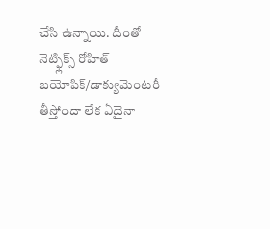చేసి ఉన్నాయి. దీంతో నెట్ఫ్లిక్స్ రోహిత్ బయోపిక్/డాక్యుమెంటరీ తీస్తోందా లేక ఏదైనా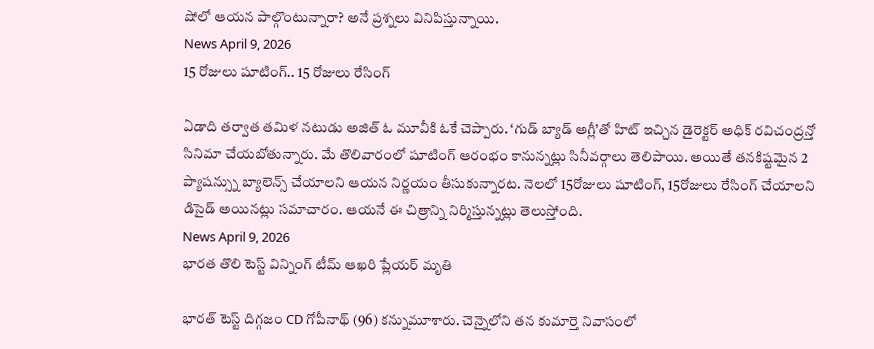షోలో ఆయన పాల్గొంటున్నారా? అనే ప్రశ్నలు వినిపిస్తున్నాయి.
News April 9, 2026
15 రోజులు షూటింగ్.. 15 రోజులు రేసింగ్

ఏడాది తర్వాత తమిళ నటుడు అజిత్ ఓ మూవీకి ఓకే చెప్పారు. ‘గుడ్ బ్యాడ్ అగ్లీ’తో హిట్ ఇచ్చిన డైరెక్టర్ అధిక్ రవిచంద్రన్తో సినిమా చేయబోతున్నారు. మే తొలివారంలో షూటింగ్ ఆరంభం కానున్నట్లు సినీవర్గాలు తెలిపాయి. అయితే తనకిష్టమైన 2 ప్యాషన్స్ను బ్యాలెన్స్ చేయాలని ఆయన నిర్ణయం తీసుకున్నారట. నెలలో 15రోజులు షూటింగ్, 15రోజులు రేసింగ్ చేయాలని డిసైడ్ అయినట్లు సమాచారం. ఆయనే ఈ చిత్రాన్ని నిర్మిస్తున్నట్లు తెలుస్తోంది.
News April 9, 2026
భారత తొలి టెస్ట్ విన్నింగ్ టీమ్ ఆఖరి ప్లేయర్ మృతి

భారత్ టెస్ట్ దిగ్గజం CD గోపీనాథ్ (96) కన్నుమూశారు. చెన్నైలోని తన కుమార్తె నివాసంలో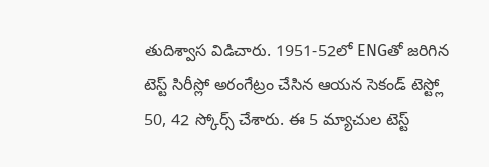తుదిశ్వాస విడిచారు. 1951-52లో ENGతో జరిగిన టెస్ట్ సిరీస్లో అరంగేట్రం చేసిన ఆయన సెకండ్ టెస్ట్లో 50, 42 స్కోర్స్ చేశారు. ఈ 5 మ్యాచుల టెస్ట్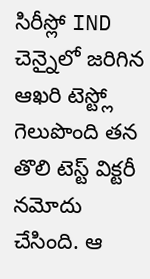సిరీస్లో IND చెన్నైలో జరిగిన ఆఖరి టెస్ట్లో గెలుపొంది తన తొలి టెస్ట్ విక్టరీ నమోదు చేసింది. ఆ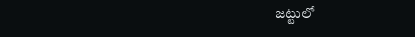జట్టులో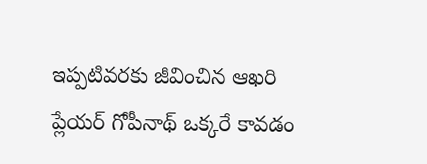ఇప్పటివరకు జీవించిన ఆఖరి ప్లేయర్ గోపీనాథ్ ఒక్కరే కావడం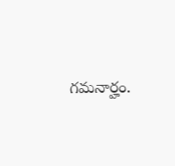గమనార్హం.